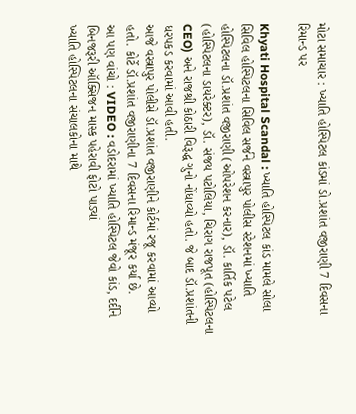મોટા સમાચાર : ખ્યાતિ હોસ્પિટલ કાંડમાં ડો.પ્રશાંત વજીરાણી 7 દિવસના રિમાન્ડ પર

Khyati Hospital Scandal : ખ્યાતિ હોસ્પિટલ કાંડ મામલે સોલા સિવિલ હોસ્પિટલના સિવિલ સર્જને વસ્ત્રાપુર પોલીસ સ્ટેશનમાં ખ્યાતિ હોસ્પિટલના ડૉ.પ્રશાંત વજીરાણી (ઓપરેશન કરનાર), ડૉ. કાર્તિક પટેલ (હોસ્પિટલના ડાયરેક્ટર), ડૉ. સંજય પટોલિયા, ચિરાગ રાજપૂત (હોસ્પિટલના CEO) અને રાજશ્રી કોઠારી વિરૂદ્ધ ગુનો નોંધાવ્યો હતો. જે બાદ ડૉ.પ્રશાંતની ધરપકડ કરવામાં આવી હતી.
આજે વસ્ત્રાપુર પોલીસે ડૉ.પ્રશાંત વજીરાણીને કોર્ટમાં રજૂ કરવામાં આવ્યો હતો. કોર્ટે ડૉ.પ્રશાંત વજીરાણીના 7 દિવસના રિમાન્ડ મંજૂર કર્યા છે.
આ પણ વાંચો : VIDEO : વડોદરામાં ખ્યાતિ હોસ્પિટલ જેવો કાંડ, દર્દીને બિનજરૂરી ઑક્સિજન માસ્ક પહેરાવી ફોટો પાડ્યાં
ખ્યાતિ હોસ્પિટલના સંચાલકોના માથે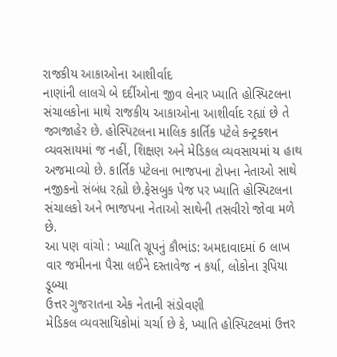રાજકીય આકાઓના આશીર્વાદ
નાણાંની લાલચે બે દર્દીઓના જીવ લેનાર ખ્યાતિ હોસ્પિટલના સંચાલકોના માથે રાજકીય આકાઓના આશીર્વાદ રહ્યાં છે તે જગજાહેર છે. હોસ્પિટલના માલિક કાર્તિક પટેલે કન્ટ્રક્શન વ્યવસાયમાં જ નહીં, શિક્ષણ અને મેડિકલ વ્યવસાયમાં ય હાથ અજમાવ્યો છે. કાર્તિક પટેલના ભાજપના ટોપના નેતાઓ સાથે નજીકનો સંબંધ રહ્યો છે.ફેસબુક પેજ પર ખ્યાતિ હોસ્પિટલના સંચાલકો અને ભાજપના નેતાઓ સાથેની તસવીરો જોવા મળે છે.
આ પણ વાંચો : ખ્યાતિ ગ્રૂપનું કૌભાંડ: અમદાવાદમાં 6 લાખ વાર જમીનના પૈસા લઈને દસ્તાવેજ ન કર્યા, લોકોના રૂપિયા ડૂબ્યા
ઉત્તર ગુજરાતના એક નેતાની સંડોવણી
મેડિકલ વ્યવસાયિકોમાં ચર્ચા છે કે, ખ્યાતિ હોસ્પિટલમાં ઉત્તર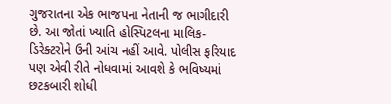ગુજરાતના એક ભાજપના નેતાની જ ભાગીદારી છે. આ જોતાં ખ્યાતિ હોસ્પિટલના માલિક-ડિરેક્ટરોને ઉની આંચ નહીં આવે. પોલીસ ફરિયાદ પણ એવી રીતે નોધવામાં આવશે કે ભવિષ્યમાં છટકબારી શોધી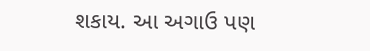શકાય. આ અગાઉ પણ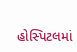હોસ્પિટલમાં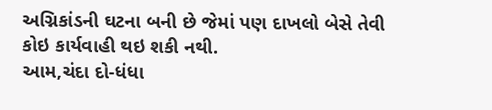અગ્નિકાંડની ઘટના બની છે જેમાં પણ દાખલો બેસે તેવી કોઇ કાર્યવાહી થઇ શકી નથી.
આમ,ચંદા દો-ધંધા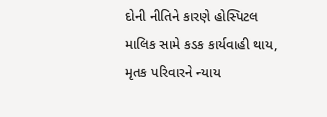દોની નીતિને કારણે હોસ્પિટલ માલિક સામે કડક કાર્યવાહી થાય, મૃતક પરિવારને ન્યાય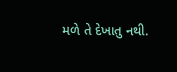મળે તે દેખાતુ નથી.